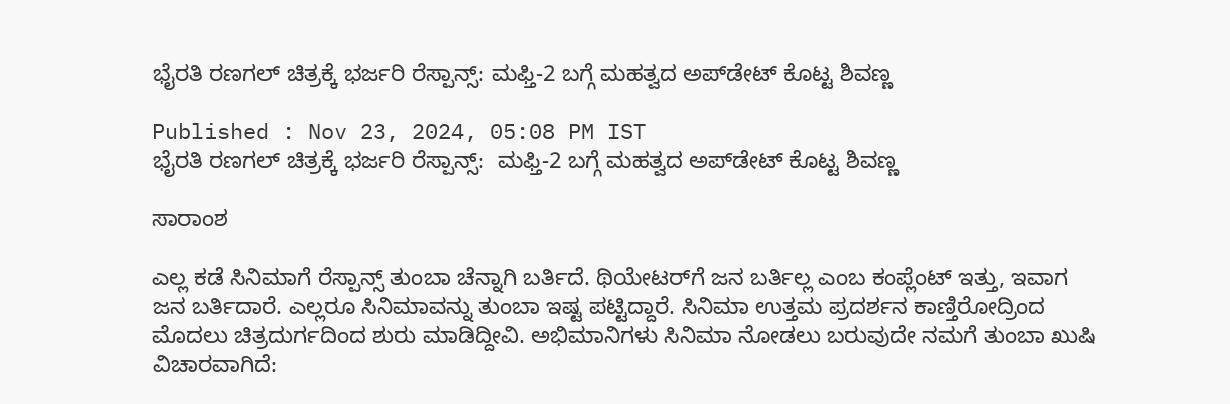ಭೈರತಿ ರಣಗಲ್ ಚಿತ್ರಕ್ಕೆ ಭರ್ಜರಿ ರೆಸ್ಪಾನ್ಸ್‌: ಮಫ್ತಿ-2 ಬಗ್ಗೆ ಮಹತ್ವದ ಅಪ್‌ಡೇಟ್‌ ಕೊಟ್ಟ ಶಿವಣ್ಣ

Published : Nov 23, 2024, 05:08 PM IST
ಭೈರತಿ ರಣಗಲ್ ಚಿತ್ರಕ್ಕೆ ಭರ್ಜರಿ ರೆಸ್ಪಾನ್ಸ್‌:  ಮಫ್ತಿ-2 ಬಗ್ಗೆ ಮಹತ್ವದ ಅಪ್‌ಡೇಟ್‌ ಕೊಟ್ಟ ಶಿವಣ್ಣ

ಸಾರಾಂಶ

ಎಲ್ಲ ಕಡೆ ಸಿನಿಮಾಗೆ ರೆಸ್ಪಾನ್ಸ್ ತುಂಬಾ ಚೆನ್ನಾಗಿ ಬರ್ತಿದೆ. ಥಿಯೇಟರ್‌ಗೆ ಜನ ಬರ್ತಿಲ್ಲ ಎಂಬ ಕಂಪ್ಲೆಂಟ್ ಇತ್ತು, ಇವಾಗ ಜನ ಬರ್ತಿದಾರೆ. ಎಲ್ಲರೂ ಸಿನಿಮಾವನ್ನು ತುಂಬಾ ಇಷ್ಟ ಪಟ್ಟಿದ್ದಾರೆ. ಸಿನಿಮಾ ಉತ್ತಮ ಪ್ರದರ್ಶನ ಕಾಣ್ತಿರೋದ್ರಿಂದ ಮೊದಲು ಚಿತ್ರದುರ್ಗದಿಂದ ಶುರು ಮಾಡಿದ್ದೀವಿ. ಅಭಿಮಾನಿಗಳು ಸಿನಿಮಾ ನೋಡಲು ಬರುವುದೇ ನಮಗೆ ತುಂಬಾ ಖುಷಿ ವಿಚಾರವಾಗಿದೆ: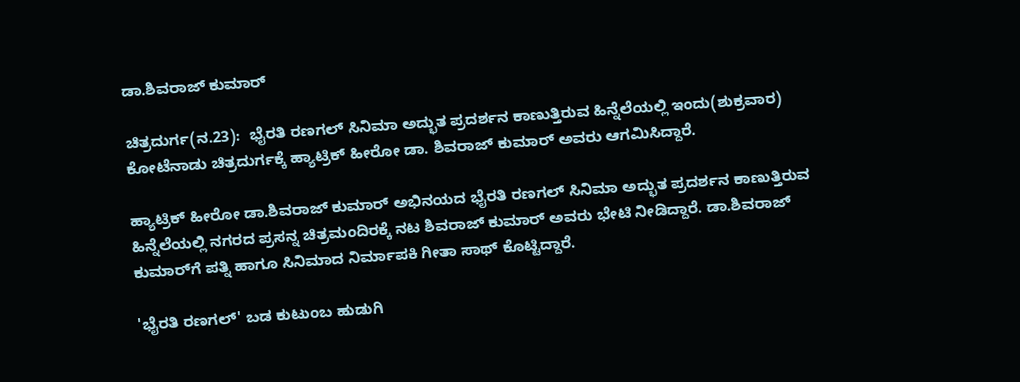ಡಾ.ಶಿವರಾಜ್ ಕುಮಾರ್

ಚಿತ್ರದುರ್ಗ(ನ.23):  ಭೈರತಿ ರಣಗಲ್ ಸಿನಿಮಾ ಅದ್ಭುತ ಪ್ರದರ್ಶನ ಕಾಣುತ್ತಿರುವ ಹಿನ್ನೆಲೆಯಲ್ಲಿ ಇಂದು(ಶುಕ್ರವಾರ) ಕೋಟೆನಾಡು ಚಿತ್ರದುರ್ಗಕ್ಕೆ ಹ್ಯಾಟ್ರಿಕ್ ಹೀರೋ ಡಾ. ಶಿವರಾಜ್ ಕುಮಾರ್ ಅವರು ಆಗಮಿಸಿದ್ದಾರೆ.

ಹ್ಯಾಟ್ರಿಕ್ ಹೀರೋ ಡಾ.ಶಿವರಾಜ್ ಕುಮಾರ್ ಅಭಿನಯದ ಭೈರತಿ ರಣಗಲ್ ಸಿನಿಮಾ ಅದ್ಭುತ ಪ್ರದರ್ಶನ ಕಾಣುತ್ತಿರುವ ಹಿನ್ನೆಲೆಯಲ್ಲಿ ನಗರದ ಪ್ರಸನ್ನ ಚಿತ್ರಮಂದಿರಕ್ಕೆ ನಟ ಶಿವರಾಜ್ ಕುಮಾರ್ ಅವರು ಭೇಟಿ ನೀಡಿದ್ದಾರೆ. ಡಾ.ಶಿವರಾಜ್ ಕುಮಾರ್‌ಗೆ ಪತ್ನಿ ಹಾಗೂ ಸಿನಿಮಾದ ನಿರ್ಮಾಪಕಿ ಗೀತಾ ಸಾಥ್ ಕೊಟ್ಟಿದ್ದಾರೆ.

'ಭೈರತಿ ರಣಗಲ್' ಬಡ ಕುಟುಂಬ ಹುಡುಗಿ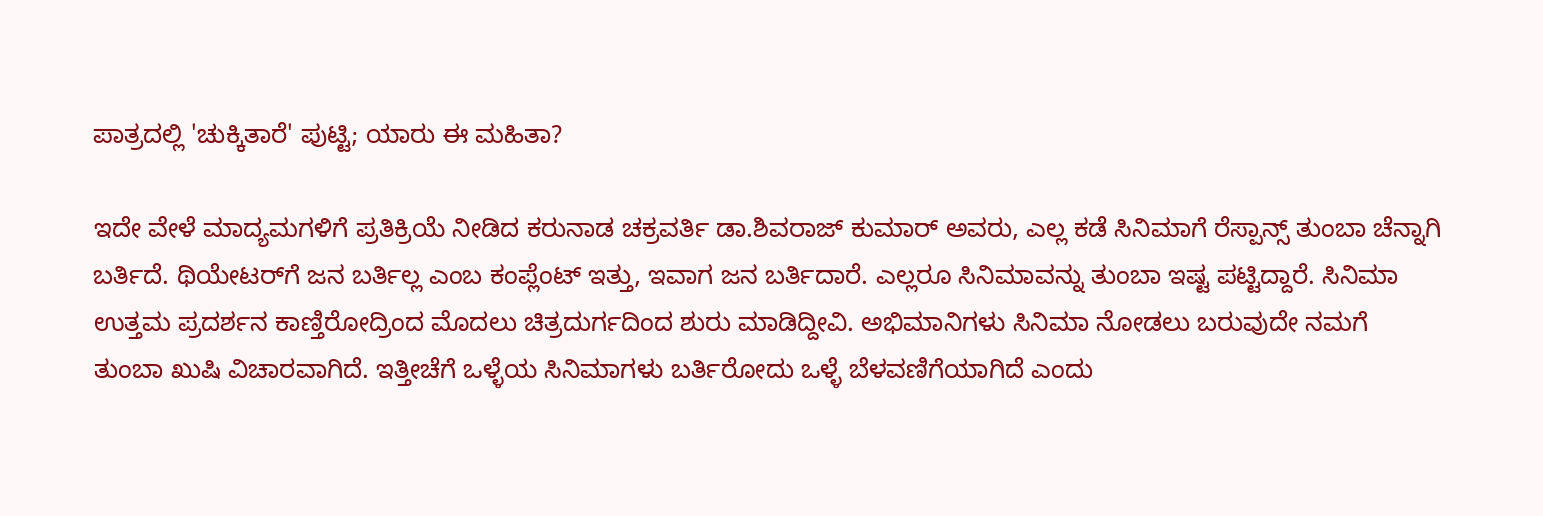ಪಾತ್ರದಲ್ಲಿ 'ಚುಕ್ಕಿತಾರೆ' ಪುಟ್ಟಿ; ಯಾರು ಈ ಮಹಿತಾ?

ಇದೇ ವೇಳೆ ಮಾದ್ಯಮಗಳಿಗೆ ಪ್ರತಿಕ್ರಿಯೆ ನೀಡಿದ ಕರುನಾಡ ಚಕ್ರವರ್ತಿ ಡಾ.ಶಿವರಾಜ್ ಕುಮಾರ್ ಅವರು, ಎಲ್ಲ ಕಡೆ ಸಿನಿಮಾಗೆ ರೆಸ್ಪಾನ್ಸ್ ತುಂಬಾ ಚೆನ್ನಾಗಿ ಬರ್ತಿದೆ. ಥಿಯೇಟರ್‌ಗೆ ಜನ ಬರ್ತಿಲ್ಲ ಎಂಬ ಕಂಪ್ಲೆಂಟ್ ಇತ್ತು, ಇವಾಗ ಜನ ಬರ್ತಿದಾರೆ. ಎಲ್ಲರೂ ಸಿನಿಮಾವನ್ನು ತುಂಬಾ ಇಷ್ಟ ಪಟ್ಟಿದ್ದಾರೆ. ಸಿನಿಮಾ ಉತ್ತಮ ಪ್ರದರ್ಶನ ಕಾಣ್ತಿರೋದ್ರಿಂದ ಮೊದಲು ಚಿತ್ರದುರ್ಗದಿಂದ ಶುರು ಮಾಡಿದ್ದೀವಿ. ಅಭಿಮಾನಿಗಳು ಸಿನಿಮಾ ನೋಡಲು ಬರುವುದೇ ನಮಗೆ ತುಂಬಾ ಖುಷಿ ವಿಚಾರವಾಗಿದೆ. ಇತ್ತೀಚೆಗೆ ಒಳ್ಳೆಯ ಸಿನಿಮಾಗಳು ಬರ್ತಿರೋದು ಒಳ್ಳೆ ಬೆಳವಣಿಗೆಯಾಗಿದೆ ಎಂದು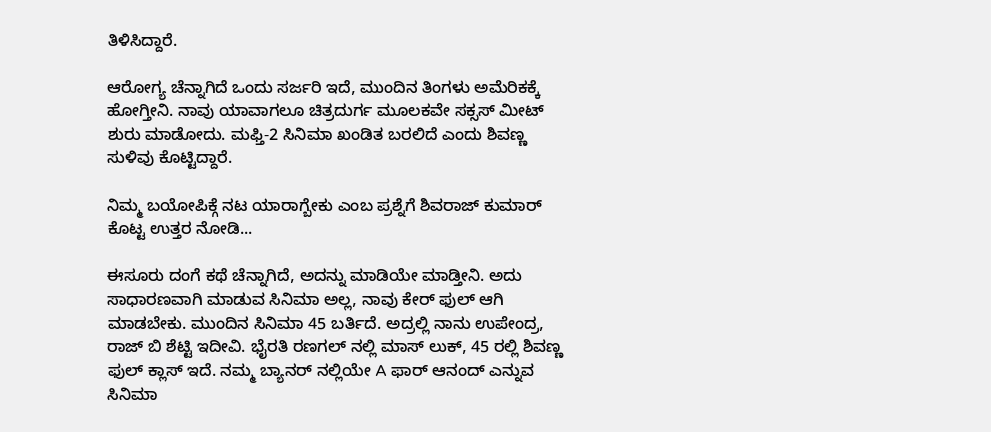ತಿಳಿಸಿದ್ದಾರೆ.

ಆರೋಗ್ಯ ಚೆನ್ನಾಗಿದೆ ಒಂದು ಸರ್ಜರಿ ಇದೆ, ಮುಂದಿನ ತಿಂಗಳು ಅಮೆರಿಕಕ್ಕೆ ಹೋಗ್ತೀನಿ. ನಾವು ಯಾವಾಗಲೂ ಚಿತ್ರದುರ್ಗ ಮೂಲಕವೇ ಸಕ್ಸಸ್ ಮೀಟ್ ಶುರು ಮಾಡೋದು. ಮಫ್ತಿ-2 ಸಿನಿಮಾ ಖಂಡಿತ ಬರಲಿದೆ ಎಂದು ಶಿವಣ್ಣ ಸುಳಿವು ಕೊಟ್ಟಿದ್ದಾರೆ.

ನಿಮ್ಮ ಬಯೋಪಿಕ್ಗೆ ನಟ ಯಾರಾಗ್ಬೇಕು ಎಂಬ ಪ್ರಶ್ನೆಗೆ ಶಿವರಾಜ್ ಕುಮಾರ್ ಕೊಟ್ಟ ಉತ್ತರ ನೋಡಿ...

ಈಸೂರು ದಂಗೆ ಕಥೆ ಚೆನ್ನಾಗಿದೆ, ಅದನ್ನು ಮಾಡಿಯೇ ಮಾಡ್ತೀನಿ. ಅದು ಸಾಧಾರಣವಾಗಿ ಮಾಡುವ ಸಿನಿಮಾ ಅಲ್ಲ, ನಾವು ಕೇರ್ ಫುಲ್ ಆಗಿ ಮಾಡಬೇಕು. ಮುಂದಿನ ಸಿನಿಮಾ 45 ಬರ್ತಿದೆ. ಅದ್ರಲ್ಲಿ ನಾನು ಉಪೇಂದ್ರ, ರಾಜ್ ಬಿ ಶೆಟ್ಟಿ ಇದೀವಿ. ಭೈರತಿ ರಣಗಲ್ ನಲ್ಲಿ ಮಾಸ್ ಲುಕ್, 45 ರಲ್ಲಿ ಶಿವಣ್ಣ ಫುಲ್ ಕ್ಲಾಸ್ ಇದೆ. ನಮ್ಮ ಬ್ಯಾನರ್ ನಲ್ಲಿಯೇ A ಫಾರ್ ಆನಂದ್ ಎನ್ನುವ ಸಿನಿಮಾ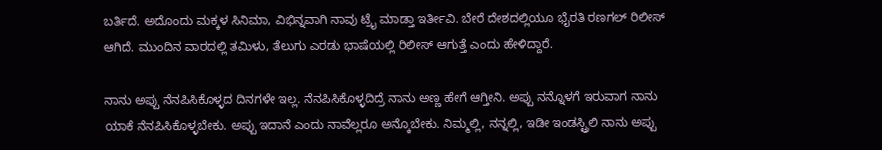ಬರ್ತಿದೆ. ಅದೊಂದು ಮಕ್ಕಳ ಸಿನಿಮಾ, ವಿಭಿನ್ನವಾಗಿ ನಾವು ಟ್ರೈ ಮಾಡ್ತಾ ಇರ್ತೀವಿ. ಬೇರೆ ದೇಶದಲ್ಲಿಯೂ ಭೈರತಿ ರಣಗಲ್ ರಿಲೀಸ್ ಆಗಿದೆ. ಮುಂದಿನ ವಾರದಲ್ಲಿ ತಮಿಳು, ತೆಲುಗು ಎರಡು ಭಾಷೆಯಲ್ಲಿ ರಿಲೀಸ್ ಆಗುತ್ತೆ ಎಂದು ಹೇಳಿದ್ದಾರೆ.

ನಾನು ಅಪ್ಪು ನೆನಪಿಸಿಕೊಳ್ಳದ ದಿನಗಳೇ ಇಲ್ಲ. ನೆನಪಿಸಿಕೊಳ್ಳದಿದ್ರೆ ನಾನು ಅಣ್ಣ ಹೇಗೆ ಆಗ್ತೀನಿ. ಅಪ್ಪು ನನ್ನೊಳಗೆ ಇರುವಾಗ ನಾನು ಯಾಕೆ ನೆನಪಿಸಿಕೊಳ್ಳಬೇಕು. ಅಪ್ಪು ಇದಾನೆ ಎಂದು ನಾವೆಲ್ಲರೂ ಅನ್ಕೊಬೇಕು. ನಿಮ್ಮಲ್ಲಿ, ನನ್ನಲ್ಲಿ, ಇಡೀ ಇಂಡಸ್ಟ್ರಿಲಿ ನಾನು ಅಪ್ಪು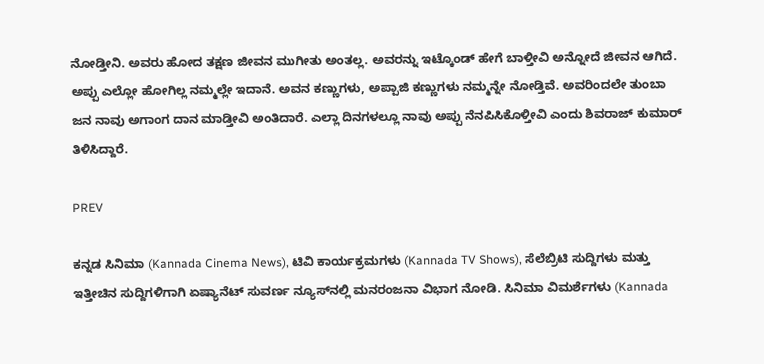ನೋಡ್ತೀನಿ. ಅವರು ಹೋದ ತಕ್ಷಣ ಜೀವನ ಮುಗೀತು ಅಂತಲ್ಲ. ಅವರನ್ನು ಇಟ್ಕೊಂಡ್ ಹೇಗೆ ಬಾಳ್ತೀವಿ ಅನ್ನೋದೆ ಜೀವನ ಆಗಿದೆ. ಅಪ್ಪು ಎಲ್ಲೋ ಹೋಗಿಲ್ಲ ನಮ್ಮಲ್ಲೇ ಇದಾನೆ. ಅವನ ಕಣ್ಣುಗಳು, ಅಪ್ಪಾಜಿ ಕಣ್ಣುಗಳು ನಮ್ಮನ್ನೇ ನೋಡ್ತಿವೆ. ಅವರಿಂದಲೇ ತುಂಬಾ ಜನ ನಾವು ಅಗಾಂಗ ದಾನ ಮಾಡ್ತೀವಿ ಅಂತಿದಾರೆ. ಎಲ್ಲಾ ದಿನಗಳಲ್ಲೂ ನಾವು ಅಪ್ಪು ನೆನಪಿಸಿಕೊಳ್ತೀವಿ ಎಂದು ಶಿವರಾಜ್‌ ಕುಮಾರ್‌ ತಿಳಿಸಿದ್ದಾರೆ.

PREV

ಕನ್ನಡ ಸಿನಿಮಾ (Kannada Cinema News), ಟಿವಿ ಕಾರ್ಯಕ್ರಮಗಳು (Kannada TV Shows), ಸೆಲೆಬ್ರಿಟಿ ಸುದ್ದಿಗಳು ಮತ್ತು ಇತ್ತೀಚಿನ ಸುದ್ದಿಗಳಿಗಾಗಿ ಏಷ್ಯಾನೆಟ್ ಸುವರ್ಣ ನ್ಯೂಸ್‌ನಲ್ಲಿ ಮನರಂಜನಾ ವಿಭಾಗ ನೋಡಿ. ಸಿನಿಮಾ ವಿಮರ್ಶೆಗಳು (Kannada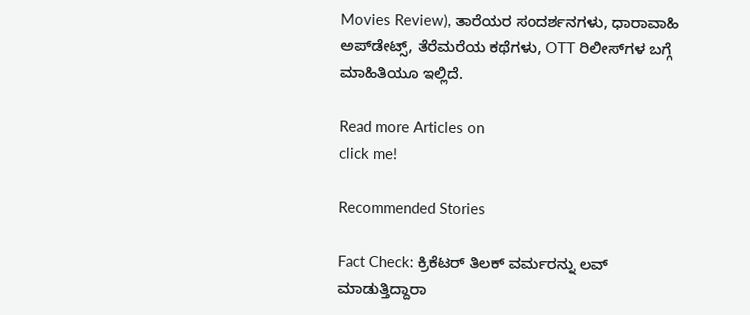Movies Review), ತಾರೆಯರ ಸಂದರ್ಶನಗಳು, ಧಾರಾವಾಹಿ ಅಪ್‌ಡೇಟ್ಸ್‌, ತೆರೆಮರೆಯ ಕಥೆಗಳು, OTT ರಿಲೀಸ್‌ಗಳ ಬಗ್ಗೆ ಮಾಹಿತಿಯೂ ಇಲ್ಲಿದೆ.

Read more Articles on
click me!

Recommended Stories

Fact Check: ಕ್ರಿಕೆಟರ್‌ ತಿಲಕ್‌ ವರ್ಮರನ್ನು ಲವ್‌ ಮಾಡುತ್ತಿದ್ದಾರಾ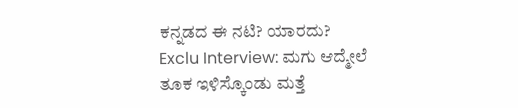ಕನ್ನಡದ ಈ ನಟಿ? ಯಾರದು?
Exclu Interview: ಮಗು ಆದ್ಮೇಲೆ ತೂಕ ಇಳಿಸ್ಕೊಂಡು ಮತ್ತೆ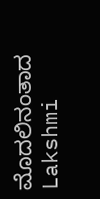ಮೊದಲಿನಂತಾದ Lakshmi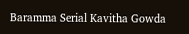Baramma Serial Kavitha Gowda